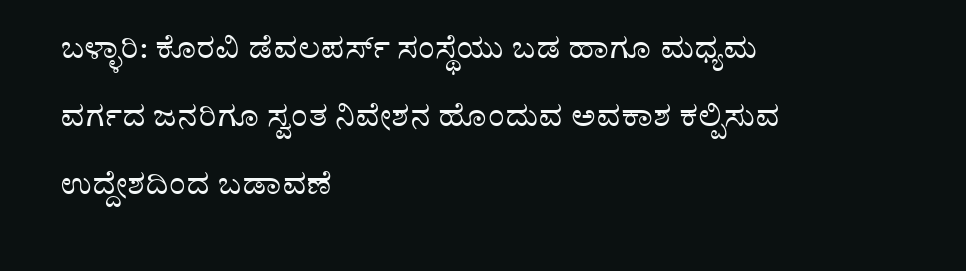ಬಳ್ಳಾರಿ: ಕೊರವಿ ಡೆವಲಪರ್ಸ್ ಸಂಸ್ಥೆಯು ಬಡ ಹಾಗೂ ಮಧ್ಯಮ ವರ್ಗದ ಜನರಿಗೂ ಸ್ವಂತ ನಿವೇಶನ ಹೊಂದುವ ಅವಕಾಶ ಕಲ್ಪಿಸುವ ಉದ್ದೇಶದಿಂದ ಬಡಾವಣೆ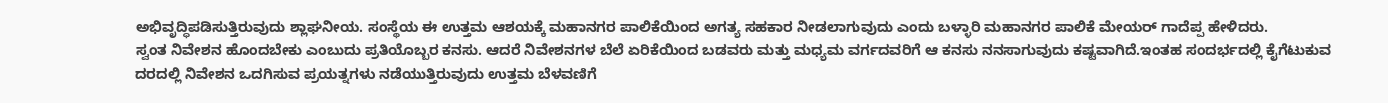ಅಭಿವೃದ್ಧಿಪಡಿಸುತ್ತಿರುವುದು ಶ್ಲಾಘನೀಯ. ಸಂಸ್ಥೆಯ ಈ ಉತ್ತಮ ಆಶಯಕ್ಕೆ ಮಹಾನಗರ ಪಾಲಿಕೆಯಿಂದ ಅಗತ್ಯ ಸಹಕಾರ ನೀಡಲಾಗುವುದು ಎಂದು ಬಳ್ಳಾರಿ ಮಹಾನಗರ ಪಾಲಿಕೆ ಮೇಯರ್ ಗಾದೆಪ್ಪ ಹೇಳಿದರು.
ಸ್ವಂತ ನಿವೇಶನ ಹೊಂದಬೇಕು ಎಂಬುದು ಪ್ರತಿಯೊಬ್ಬರ ಕನಸು. ಆದರೆ ನಿವೇಶನಗಳ ಬೆಲೆ ಏರಿಕೆಯಿಂದ ಬಡವರು ಮತ್ತು ಮಧ್ಯಮ ವರ್ಗದವರಿಗೆ ಆ ಕನಸು ನನಸಾಗುವುದು ಕಷ್ಟವಾಗಿದೆ.ಇಂತಹ ಸಂದರ್ಭದಲ್ಲಿ ಕೈಗೆಟುಕುವ ದರದಲ್ಲಿ ನಿವೇಶನ ಒದಗಿಸುವ ಪ್ರಯತ್ನಗಳು ನಡೆಯುತ್ತಿರುವುದು ಉತ್ತಮ ಬೆಳವಣಿಗೆ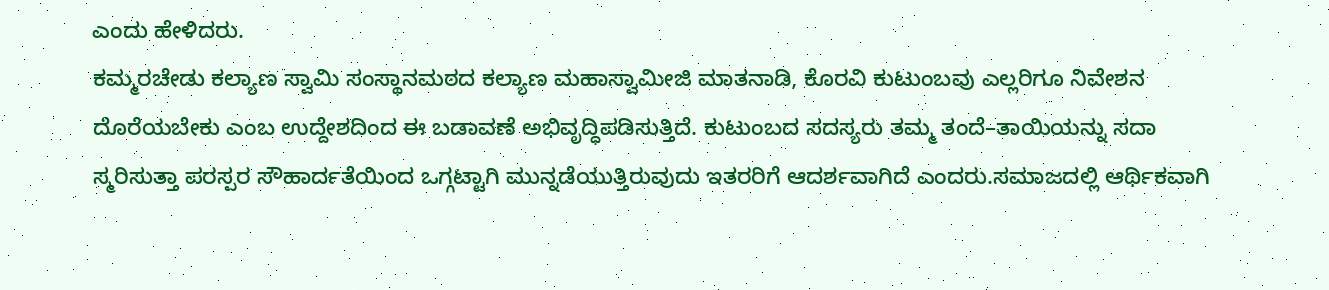ಎಂದು ಹೇಳಿದರು.
ಕಮ್ಮರಚೇಡು ಕಲ್ಯಾಣ ಸ್ವಾಮಿ ಸಂಸ್ಥಾನಮಠದ ಕಲ್ಯಾಣ ಮಹಾಸ್ವಾಮೀಜಿ ಮಾತನಾಡಿ, ಕೊರವಿ ಕುಟುಂಬವು ಎಲ್ಲರಿಗೂ ನಿವೇಶನ ದೊರೆಯಬೇಕು ಎಂಬ ಉದ್ದೇಶದಿಂದ ಈ ಬಡಾವಣೆ ಅಭಿವೃದ್ಧಿಪಡಿಸುತ್ತಿದೆ. ಕುಟುಂಬದ ಸದಸ್ಯರು ತಮ್ಮ ತಂದೆ–ತಾಯಿಯನ್ನು ಸದಾ ಸ್ಮರಿಸುತ್ತಾ ಪರಸ್ಪರ ಸೌಹಾರ್ದತೆಯಿಂದ ಒಗ್ಗಟ್ಟಾಗಿ ಮುನ್ನಡೆಯುತ್ತಿರುವುದು ಇತರರಿಗೆ ಆದರ್ಶವಾಗಿದೆ ಎಂದರು.ಸಮಾಜದಲ್ಲಿ ಆರ್ಥಿಕವಾಗಿ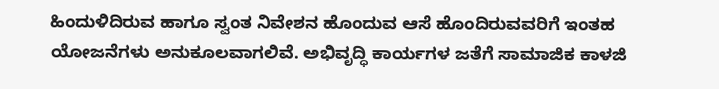ಹಿಂದುಳಿದಿರುವ ಹಾಗೂ ಸ್ವಂತ ನಿವೇಶನ ಹೊಂದುವ ಆಸೆ ಹೊಂದಿರುವವರಿಗೆ ಇಂತಹ ಯೋಜನೆಗಳು ಅನುಕೂಲವಾಗಲಿವೆ. ಅಭಿವೃದ್ಧಿ ಕಾರ್ಯಗಳ ಜತೆಗೆ ಸಾಮಾಜಿಕ ಕಾಳಜಿ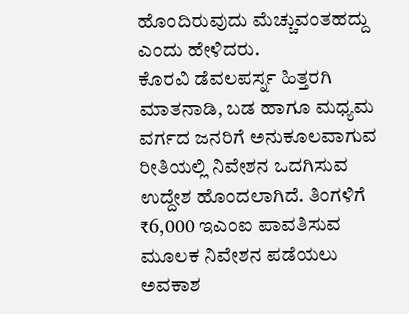ಹೊಂದಿರುವುದು ಮೆಚ್ಚುವಂತಹದ್ದು ಎಂದು ಹೇಳಿದರು.
ಕೊರವಿ ಡೆವಲಪರ್ಸ್ನ ಹಿತ್ತರಗಿ ಮಾತನಾಡಿ, ಬಡ ಹಾಗೂ ಮಧ್ಯಮ ವರ್ಗದ ಜನರಿಗೆ ಅನುಕೂಲವಾಗುವ ರೀತಿಯಲ್ಲಿ ನಿವೇಶನ ಒದಗಿಸುವ ಉದ್ದೇಶ ಹೊಂದಲಾಗಿದೆ. ತಿಂಗಳಿಗೆ ₹6,000 ಇಎಂಐ ಪಾವತಿಸುವ ಮೂಲಕ ನಿವೇಶನ ಪಡೆಯಲು ಅವಕಾಶ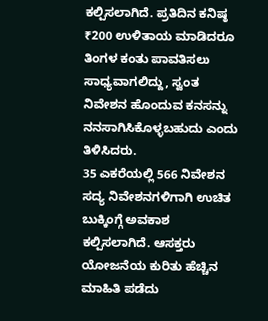ಕಲ್ಪಿಸಲಾಗಿದೆ. ಪ್ರತಿದಿನ ಕನಿಷ್ಠ ₹200 ಉಳಿತಾಯ ಮಾಡಿದರೂ ತಿಂಗಳ ಕಂತು ಪಾವತಿಸಲು ಸಾಧ್ಯವಾಗಲಿದ್ದು, ಸ್ವಂತ ನಿವೇಶನ ಹೊಂದುವ ಕನಸನ್ನು ನನಸಾಗಿಸಿಕೊಳ್ಳಬಹುದು ಎಂದು ತಿಳಿಸಿದರು.
35 ಎಕರೆಯಲ್ಲಿ 566 ನಿವೇಶನ
ಸದ್ಯ ನಿವೇಶನಗಳಿಗಾಗಿ ಉಚಿತ ಬುಕ್ಕಿಂಗ್ಗೆ ಅವಕಾಶ ಕಲ್ಪಿಸಲಾಗಿದೆ. ಆಸಕ್ತರು ಯೋಜನೆಯ ಕುರಿತು ಹೆಚ್ಚಿನ ಮಾಹಿತಿ ಪಡೆದು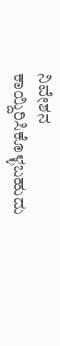ನಿವೇಶನ ಕಾಯ್ದಿರಿಸಿಕೊಳ್ಳಬಹುದು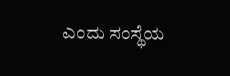ಎಂದು ಸಂಸ್ಥೆಯ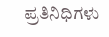ಪ್ರತಿನಿಧಿಗಳು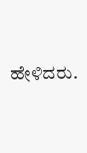ಹೇಳಿದರು.